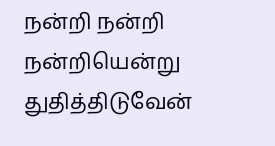நன்றி நன்றி நன்றியென்று துதித்திடுவேன்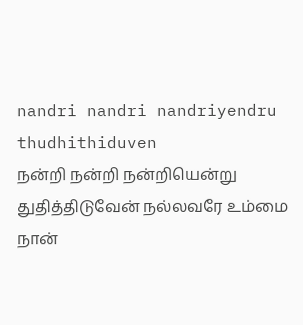nandri nandri nandriyendru thudhithiduven
நன்றி நன்றி நன்றியென்று துதித்திடுவேன் நல்லவரே உம்மை நான்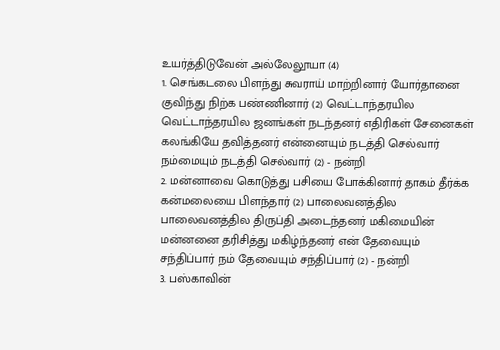உயர்த்திடுவேன் அல்லேலூயா (4)
1. செங்கடலை பிளந்து சுவராய் மாற்றினார் யோர்தானை குவிந்து நிற்க பண்ணினார் (2) வெட்டாந்தரயில வெட்டாந்தரயில ஜனங்கள் நடந்தனர் எதிரிகள் சேனைகள் கலங்கியே தவித்தனர் என்னையும் நடத்தி செல்வார் நம்மையும் நடத்தி செல்வார் (2) - நன்றி
2. மன்னாவை கொடுத்து பசியை போக்கினார் தாகம் தீர்க்க கன்மலையை பிளந்தார் (2) பாலைவனத்தில பாலைவனத்தில திருப்தி அடைந்தனர் மகிமையின் மன்னனை தரிசித்து மகிழ்ந்தனர் என் தேவையும் சந்திப்பார் நம் தேவையும் சந்திப்பார் (2) - நன்றி
3. பஸ்காவின்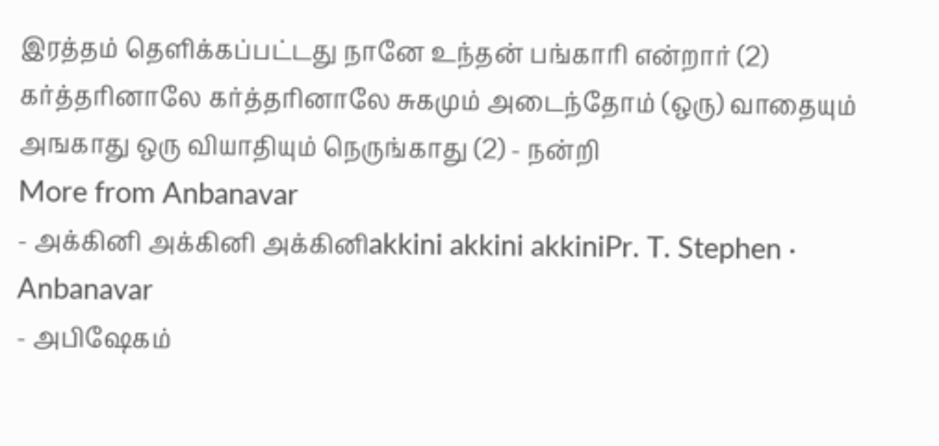இரத்தம் தெளிக்கப்பட்டது நானே உந்தன் பங்காரி என்றார் (2) கர்த்தரினாலே கர்த்தரினாலே சுகமும் அடைந்தோம் (ஒரு) வாதையும் அஙகாது ஒரு வியாதியும் நெருங்காது (2) - நன்றி
More from Anbanavar
- அக்கினி அக்கினி அக்கினிakkini akkini akkiniPr. T. Stephen · Anbanavar
- அபிஷேகம்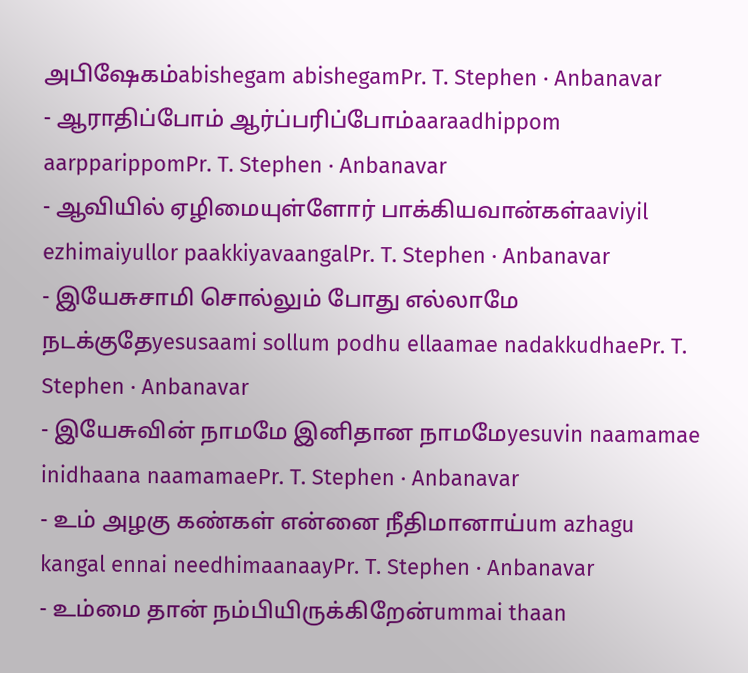அபிஷேகம்abishegam abishegamPr. T. Stephen · Anbanavar
- ஆராதிப்போம் ஆர்ப்பரிப்போம்aaraadhippom aarpparippomPr. T. Stephen · Anbanavar
- ஆவியில் ஏழிமையுள்ளோர் பாக்கியவான்கள்aaviyil ezhimaiyullor paakkiyavaangalPr. T. Stephen · Anbanavar
- இயேசுசாமி சொல்லும் போது எல்லாமே நடக்குதேyesusaami sollum podhu ellaamae nadakkudhaePr. T. Stephen · Anbanavar
- இயேசுவின் நாமமே இனிதான நாமமேyesuvin naamamae inidhaana naamamaePr. T. Stephen · Anbanavar
- உம் அழகு கண்கள் என்னை நீதிமானாய்um azhagu kangal ennai needhimaanaayPr. T. Stephen · Anbanavar
- உம்மை தான் நம்பியிருக்கிறேன்ummai thaan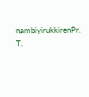nambiyirukkirenPr. T.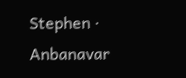Stephen · Anbanavar